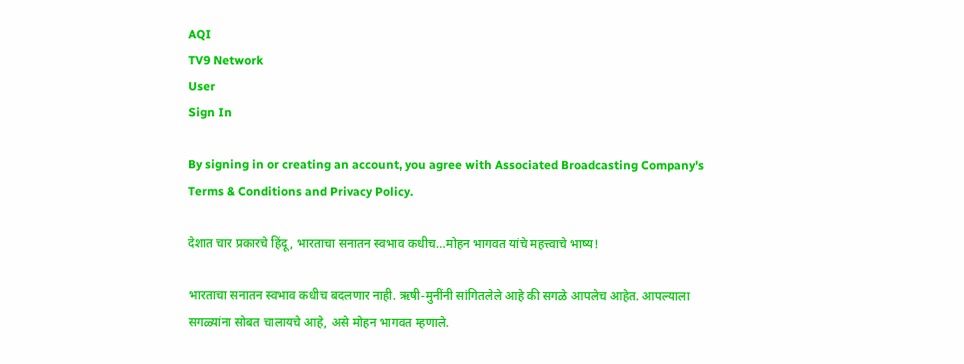AQI
TV9 Network
User
Sign In

By signing in or creating an account, you agree with Associated Broadcasting Company's Terms & Conditions and Privacy Policy.

देशात चार प्रकारचे हिंदू, भारताचा सनातन स्वभाव कधीच…मोहन भागवत यांचे महत्त्वाचे भाष्य!

भारताचा सनातन स्वभाव कधीच बदलणार नाही. ऋषी-मुनींनी सांगितलेले आहे की सगळे आपलेच आहेत. आपल्याला सगळ्यांना सोबत चालायचे आहे, असे मोहन भागवत म्हणाले.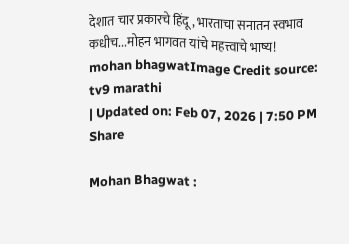देशात चार प्रकारचे हिंदू, भारताचा सनातन स्वभाव कधीच...मोहन भागवत यांचे महत्त्वाचे भाष्य!
mohan bhagwatImage Credit source: tv9 marathi
| Updated on: Feb 07, 2026 | 7:50 PM
Share

Mohan Bhagwat :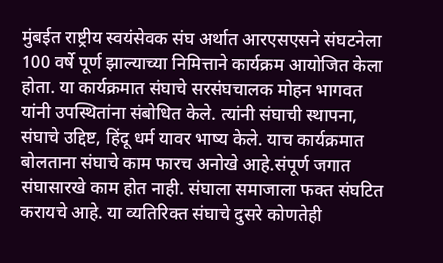मुंबईत राष्ट्रीय स्वयंसेवक संघ अर्थात आरएसएसने संघटनेला 100 वर्षे पूर्ण झाल्याच्या निमित्ताने कार्यक्रम आयोजित केला होता. या कार्यक्रमात संघाचे सरसंघचालक मोहन भागवत यांनी उपस्थितांना संबोधित केले. त्यांनी संघाची स्थापना, संघाचे उद्दिष्ट, हिंदू धर्म यावर भाष्य केले. याच कार्यक्रमात बोलताना संघाचे काम फारच अनोखे आहे.संपूर्ण जगात संघासारखे काम होत नाही. संघाला समाजाला फक्त संघटित करायचे आहे. या व्यतिरिक्त संघाचे दुसरे कोणतेही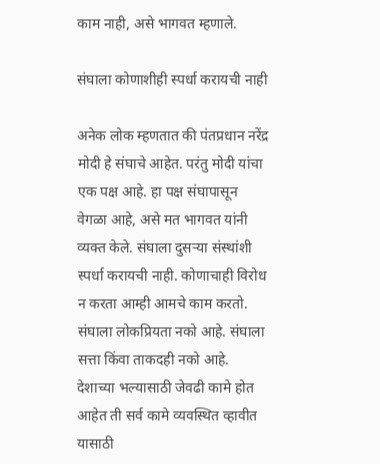काम नाही, असे भागवत म्हणाले.

संघाला कोणाशीही स्पर्धा करायची नाही

अनेक लोक म्हणतात की पंतप्रधान नरेंद्र मोदी हे संघाचे आहेत. परंतु मोदी यांचा एक पक्ष आहे. हा पक्ष संघापासून वेगळा आहे, असे मत भागवत यांनी व्यक्त केले. संघाला दुसऱ्या संस्थांशी स्पर्धा करायची नाही. कोणाचाही विरोध न करता आम्ही आमचे काम करतो. संघाला लोकप्रियता नको आहे. संघाला सत्ता किंवा ताकदही नको आहे. देशाच्या भल्यासाठी जेवढी कामे होत आहेत ती सर्व कामे व्यवस्थित व्हावीत यासाठी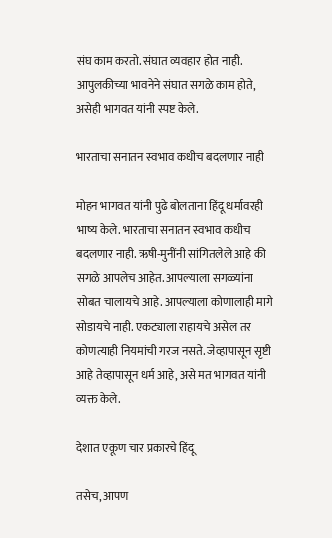संघ काम करतो. संघात व्यवहार होत नाही. आपुलकीच्या भावनेने संघात सगळे काम होते, असेही भागवत यांनी स्पष्ट केले.

भारताचा सनातन स्वभाव कधीच बदलणार नाही

मोहन भागवत यांनी पुढे बोलताना हिंदू धर्मावरही भाष्य केले. भारताचा सनातन स्वभाव कधीच बदलणार नाही. ऋषी-मुनींनी सांगितलेले आहे की सगळे आपलेच आहेत. आपल्याला सगळ्यांना सोबत चालायचे आहे. आपल्याला कोणालाही मागे सोडायचे नाही. एकट्याला राहायचे असेल तर कोणत्याही नियमांची गरज नसते. जेव्हापासून सृष्टी आहे तेव्हापासून धर्म आहे, असे मत भागवत यांनी व्यक्त केले.

देशात एकूण चार प्रकारचे हिंदू

तसेच, आपण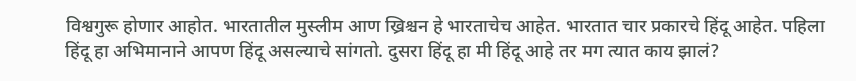विश्वगुरू होणार आहोत. भारतातील मुस्लीम आण ख्रिश्चन हे भारताचेच आहेत. भारतात चार प्रकारचे हिंदू आहेत. पहिला हिंदू हा अभिमानाने आपण हिंदू असल्याचे सांगतो. दुसरा हिंदू हा मी हिंदू आहे तर मग त्यात काय झालं?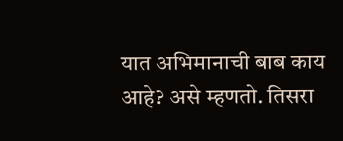यात अभिमानाची बाब काय आहे? असे म्हणतो. तिसरा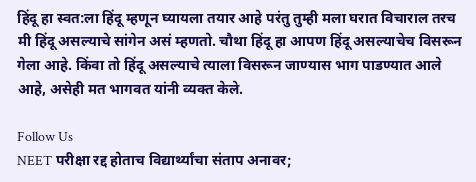हिंदू हा स्वत:ला हिंदू म्हणून घ्यायला तयार आहे परंतु तुम्ही मला घरात विचाराल तरच मी हिंदू असल्याचे सांगेन असं म्हणतो. चौथा हिंदू हा आपण हिंदू असल्याचेच विसरून गेला आहे. किंवा तो हिंदू असल्याचे त्याला विसरून जाण्यास भाग पाडण्यात आले आहे, असेही मत भागवत यांनी व्यक्त केले.

Follow Us
NEET परीक्षा रद्द होताच विद्यार्थ्यांचा संताप अनावर;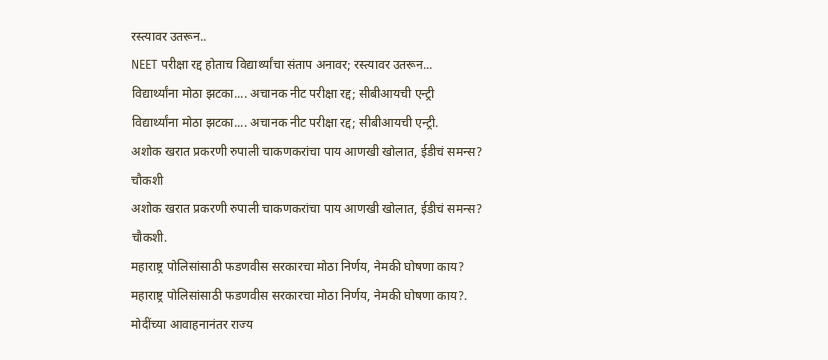रस्त्यावर उतरून..
NEET परीक्षा रद्द होताच विद्यार्थ्यांचा संताप अनावर; रस्त्यावर उतरून...
विद्यार्थ्यांना मोठा झटका.... अचानक नीट परीक्षा रद्द; सीबीआयची एन्ट्री
विद्यार्थ्यांना मोठा झटका.... अचानक नीट परीक्षा रद्द; सीबीआयची एन्ट्री.
अशोक खरात प्रकरणी रुपाली चाकणकरांचा पाय आणखी खोलात, ईडीचं समन्स? चौकशी
अशोक खरात प्रकरणी रुपाली चाकणकरांचा पाय आणखी खोलात, ईडीचं समन्स? चौकशी.
महाराष्ट्र पोलिसांसाठी फडणवीस सरकारचा मोठा निर्णय, नेमकी घोषणा काय?
महाराष्ट्र पोलिसांसाठी फडणवीस सरकारचा मोठा निर्णय, नेमकी घोषणा काय?.
मोदींच्या आवाहनानंतर राज्य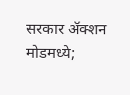सरकार ॲक्शन मोडमध्ये;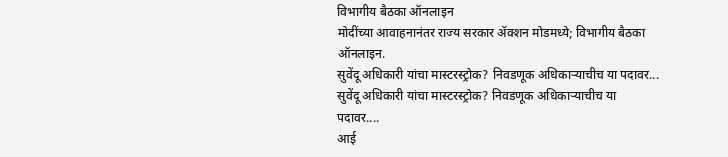विभागीय बैठका ऑनलाइन
मोदींच्या आवाहनानंतर राज्य सरकार ॲक्शन मोडमध्ये; विभागीय बैठका ऑनलाइन.
सुवेंदू अधिकारी यांचा मास्टरस्ट्रोक? निवडणूक अधिकाऱ्याचीच या पदावर...
सुवेंदू अधिकारी यांचा मास्टरस्ट्रोक? निवडणूक अधिकाऱ्याचीच या पदावर....
आई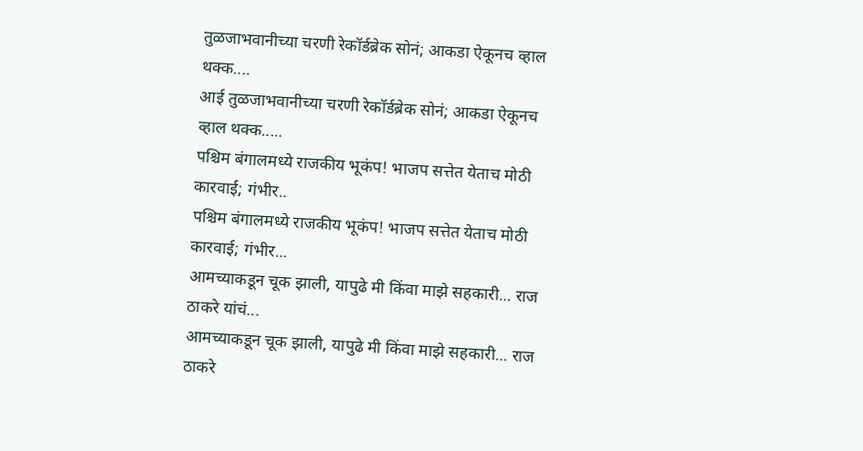तुळजाभवानीच्या चरणी रेकॉर्डब्रेक सोनं; आकडा ऐकूनच व्हाल थक्क....
आई तुळजाभवानीच्या चरणी रेकॉर्डब्रेक सोनं; आकडा ऐकूनच व्हाल थक्क.....
पश्चिम बंगालमध्ये राजकीय भूकंप! भाजप सत्तेत येताच मोठी कारवाई; गंभीर..
पश्चिम बंगालमध्ये राजकीय भूकंप! भाजप सत्तेत येताच मोठी कारवाई; गंभीर...
आमच्याकडून चूक झाली, यापुढे मी किंवा माझे सहकारी... राज ठाकरे यांचं...
आमच्याकडून चूक झाली, यापुढे मी किंवा माझे सहकारी... राज ठाकरे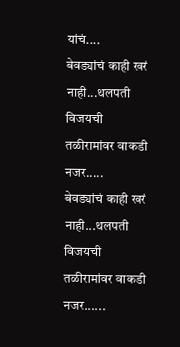यांचं....
बेवड्यांचं काही खरं नाही...थलपती विजयची तळीरामांवर वाकडी नजर.....
बेवड्यांचं काही खरं नाही...थलपती विजयची तळीरामांवर वाकडी नजर......